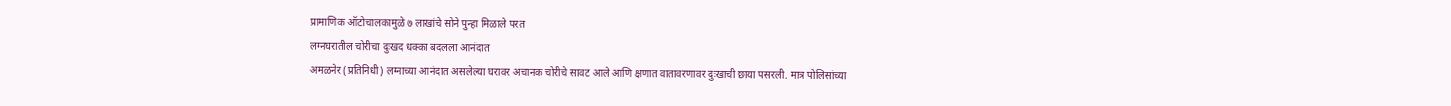प्रामाणिक ऑटोचालकामुळे ७ लाखांचे सोने पुन्हा मिळाले परत
लग्नघरातील चोरीचा दुःखद धक्का बदलला आनंदात
अमळनेर (प्रतिनिधी) लग्नाच्या आनंदात असलेल्या घरावर अचानक चोरीचे सावट आले आणि क्षणात वातावरणावर दुःखाची छाया पसरली. मात्र पोलिसांच्या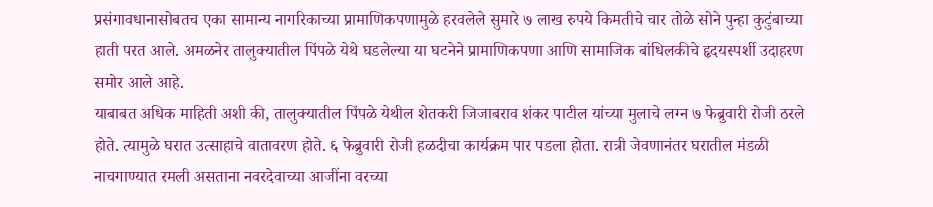प्रसंगावधानासोबतच एका सामान्य नागरिकाच्या प्रामाणिकपणामुळे हरवलेले सुमारे ७ लाख रुपये किमतीचे चार तोळे सोने पुन्हा कुटुंबाच्या हाती परत आले. अमळनेर तालुक्यातील पिंपळे येथे घडलेल्या या घटनेने प्रामाणिकपणा आणि सामाजिक बांधिलकीचे हृदयस्पर्शी उदाहरण समोर आले आहे.
याबाबत अधिक माहिती अशी की, तालुक्यातील पिंपळे येथील शेतकरी जिजाबराव शंकर पाटील यांच्या मुलाचे लग्न ७ फेब्रुवारी रोजी ठरले होते. त्यामुळे घरात उत्साहाचे वातावरण होते. ६ फेब्रुवारी रोजी हळदीचा कार्यक्रम पार पडला होता. रात्री जेवणानंतर घरातील मंडळी नाचगाण्यात रमली असताना नवरदेवाच्या आजींना वरच्या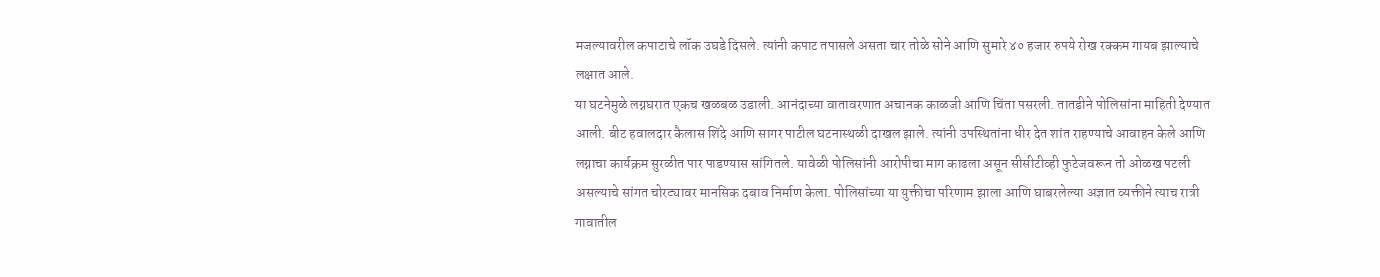मजल्यावरील कपाटाचे लॉक उघडे दिसले. त्यांनी कपाट तपासले असता चार तोळे सोने आणि सुमारे ४० हजार रुपये रोख रक्कम गायब झाल्याचे लक्षात आले.
या घटनेमुळे लग्नघरात एकच खळबळ उडाली. आनंदाच्या वातावरणात अचानक काळजी आणि चिंता पसरली. तातडीने पोलिसांना माहिती देण्यात आली. बीट हवालदार कैलास शिंदे आणि सागर पाटील घटनास्थळी दाखल झाले. त्यांनी उपस्थितांना धीर देत शांत राहण्याचे आवाहन केले आणि लग्नाचा कार्यक्रम सुरळीत पार पाडण्यास सांगितले. यावेळी पोलिसांनी आरोपीचा माग काढला असून सीसीटीव्ही फुटेजवरून तो ओळख पटली असल्याचे सांगत चोरट्यावर मानसिक दबाव निर्माण केला. पोलिसांच्या या युक्तीचा परिणाम झाला आणि घाबरलेल्या अज्ञात व्यक्तीने त्याच रात्री गावातील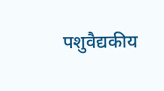पशुवैद्यकीय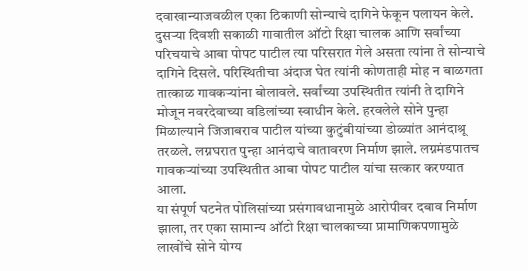दवाखान्याजवळील एका ठिकाणी सोन्याचे दागिने फेकून पलायन केले. दुसऱ्या दिवशी सकाळी गावातील ऑटो रिक्षा चालक आणि सर्वांच्या परिचयाचे आबा पोपट पाटील त्या परिसरात गेले असता त्यांना ते सोन्याचे दागिने दिसले. परिस्थितीचा अंदाज घेत त्यांनी कोणताही मोह न बाळगता तात्काळ गावकऱ्यांना बोलावले. सर्वांच्या उपस्थितीत त्यांनी ते दागिने मोजून नवरदेवाच्या वडिलांच्या स्वाधीन केले. हरवलेले सोने पुन्हा मिळाल्याने जिजाबराव पाटील यांच्या कुटुंबीयांच्या डोळ्यांत आनंदाश्रू तरळले. लग्नघरात पुन्हा आनंदाचे वातावरण निर्माण झाले. लग्नमंडपातच गावकऱ्यांच्या उपस्थितीत आबा पोपट पाटील यांचा सत्कार करण्यात आला.
या संपूर्ण घटनेत पोलिसांच्या प्रसंगावधानामुळे आरोपीवर दबाव निर्माण झाला, तर एका सामान्य ऑटो रिक्षा चालकाच्या प्रामाणिकपणामुळे लाखोंचे सोने योग्य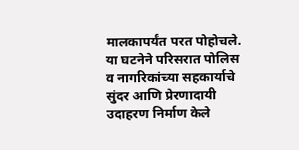मालकापर्यंत परत पोहोचले. या घटनेने परिसरात पोलिस व नागरिकांच्या सहकार्याचे सुंदर आणि प्रेरणादायी उदाहरण निर्माण केले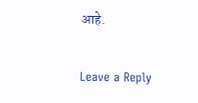आहे.

Leave a Reply